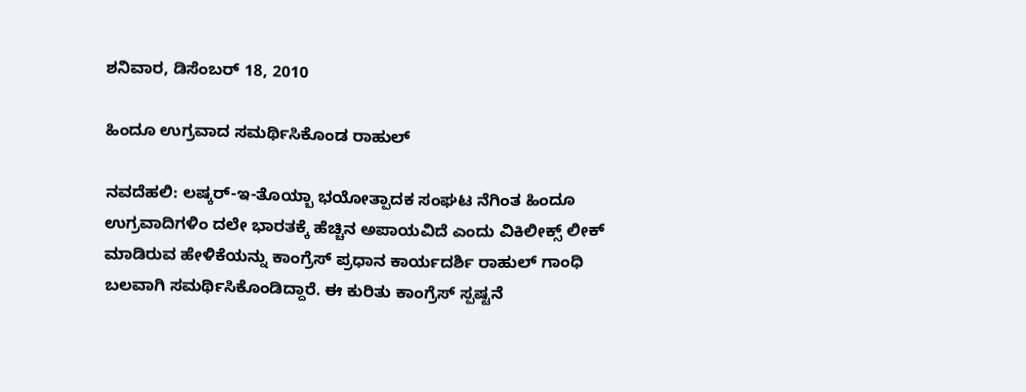ಶನಿವಾರ, ಡಿಸೆಂಬರ್ 18, 2010

ಹಿಂದೂ ಉಗ್ರವಾದ ಸಮರ್ಥಿಸಿಕೊಂಡ ರಾಹುಲ್

ನವದೆಹಲಿ: ಲಷ್ಕರ್-ಇ-ತೊಯ್ಬಾ ಭಯೋತ್ಪಾದಕ ಸಂಘಟ ನೆಗಿಂತ ಹಿಂದೂ ಉಗ್ರವಾದಿಗಳಿಂ ದಲೇ ಭಾರತಕ್ಕೆ ಹೆಚ್ಚಿನ ಅಪಾಯವಿದೆ ಎಂದು ವಿಕಿಲೀಕ್ಸ್ ಲೀಕ್ ಮಾಡಿರುವ ಹೇಳಿಕೆಯನ್ನು ಕಾಂಗ್ರೆಸ್ ಪ್ರಧಾನ ಕಾರ್ಯದರ್ಶಿ ರಾಹುಲ್ ಗಾಂಧಿ ಬಲವಾಗಿ ಸಮರ್ಥಿಸಿಕೊಂಡಿದ್ದಾರೆ. ಈ ಕುರಿತು ಕಾಂಗ್ರೆಸ್ ಸ್ಪಷ್ಟನೆ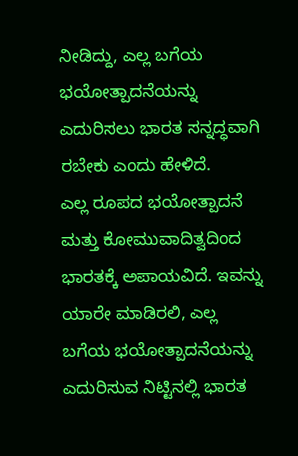ನೀಡಿದ್ದು, ಎಲ್ಲ ಬಗೆಯ ಭಯೋತ್ಪಾದನೆಯನ್ನು ಎದುರಿಸಲು ಭಾರತ ಸನ್ನದ್ಧವಾಗಿ ರಬೇಕು ಎಂದು ಹೇಳಿದೆ.
ಎಲ್ಲ ರೂಪದ ಭಯೋತ್ಪಾದನೆ ಮತ್ತು ಕೋಮುವಾದಿತ್ವದಿಂದ ಭಾರತಕ್ಕೆ ಅಪಾಯವಿದೆ. ಇವನ್ನು ಯಾರೇ ಮಾಡಿರಲಿ, ಎಲ್ಲ ಬಗೆಯ ಭಯೋತ್ಪಾದನೆಯನ್ನು ಎದುರಿಸುವ ನಿಟ್ಟಿನಲ್ಲಿ ಭಾರತ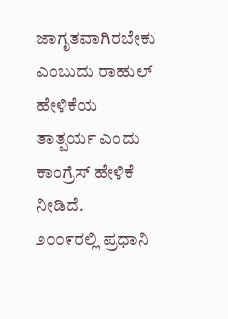ಜಾಗೃತವಾಗಿರಬೇಕು ಎಂಬುದು ರಾಹುಲ್ ಹೇಳಿಕೆಯ ತಾತ್ಪರ್ಯ ಎಂದು ಕಾಂಗ್ರೆಸ್ ಹೇಳಿಕೆ ನೀಡಿದೆ.
೨೦೦೯ರಲ್ಲಿ ಪ್ರಧಾನಿ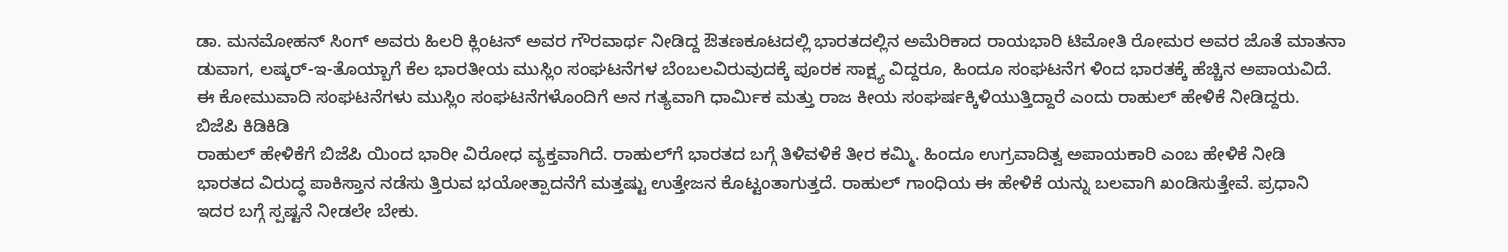ಡಾ. ಮನಮೋಹನ್ ಸಿಂಗ್ ಅವರು ಹಿಲರಿ ಕ್ಲಿಂಟನ್ ಅವರ ಗೌರವಾರ್ಥ ನೀಡಿದ್ದ ಔತಣಕೂಟದಲ್ಲಿ ಭಾರತದಲ್ಲಿನ ಅಮೆರಿಕಾದ ರಾಯಭಾರಿ ಟಿಮೋತಿ ರೋಮರ ಅವರ ಜೊತೆ ಮಾತನಾ ಡುವಾಗ, ಲಷ್ಕರ್-ಇ-ತೊಯ್ಬಾಗೆ ಕೆಲ ಭಾರತೀಯ ಮುಸ್ಲಿಂ ಸಂಘಟನೆಗಳ ಬೆಂಬಲವಿರುವುದಕ್ಕೆ ಪೂರಕ ಸಾಕ್ಷ್ಯ ವಿದ್ದರೂ, ಹಿಂದೂ ಸಂಘಟನೆಗ ಳಿಂದ ಭಾರತಕ್ಕೆ ಹೆಚ್ಚಿನ ಅಪಾಯವಿದೆ. ಈ ಕೋಮುವಾದಿ ಸಂಘಟನೆಗಳು ಮುಸ್ಲಿಂ ಸಂಘಟನೆಗಳೊಂದಿಗೆ ಅನ ಗತ್ಯವಾಗಿ ಧಾರ್ಮಿಕ ಮತ್ತು ರಾಜ ಕೀಯ ಸಂಘರ್ಷಕ್ಕಿಳಿಯುತ್ತಿದ್ದಾರೆ ಎಂದು ರಾಹುಲ್ ಹೇಳಿಕೆ ನೀಡಿದ್ದರು.
ಬಿಜೆಪಿ ಕಿಡಿಕಿಡಿ
ರಾಹುಲ್ ಹೇಳಿಕೆಗೆ ಬಿಜೆಪಿ ಯಿಂದ ಭಾರೀ ವಿರೋಧ ವ್ಯಕ್ತವಾಗಿದೆ. ರಾಹುಲ್‌ಗೆ ಭಾರತದ ಬಗ್ಗೆ ತಿಳಿವಳಿಕೆ ತೀರ ಕಮ್ಮಿ. ಹಿಂದೂ ಉಗ್ರವಾದಿತ್ವ ಅಪಾಯಕಾರಿ ಎಂಬ ಹೇಳಿಕೆ ನೀಡಿ ಭಾರತದ ವಿರುದ್ಧ ಪಾಕಿಸ್ತಾನ ನಡೆಸು ತ್ತಿರುವ ಭಯೋತ್ಪಾದನೆಗೆ ಮತ್ತಷ್ಟು ಉತ್ತೇಜನ ಕೊಟ್ಟಂತಾಗುತ್ತದೆ. ರಾಹುಲ್ ಗಾಂಧಿಯ ಈ ಹೇಳಿಕೆ ಯನ್ನು ಬಲವಾಗಿ ಖಂಡಿಸುತ್ತೇವೆ. ಪ್ರಧಾನಿ ಇದರ ಬಗ್ಗೆ ಸ್ಪಷ್ಟನೆ ನೀಡಲೇ ಬೇಕು.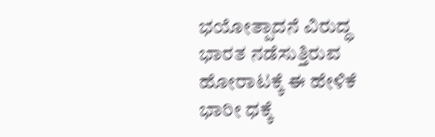ಭಯೋತ್ಪಾದನೆ ವಿರುದ್ಧ ಭಾರತ ನಡೆಸುತ್ತಿರುವ ಹೋರಾಟಕ್ಕೆ ಈ ಹೇಳಿಕೆ ಭಾರೀ ಧಕ್ಕೆ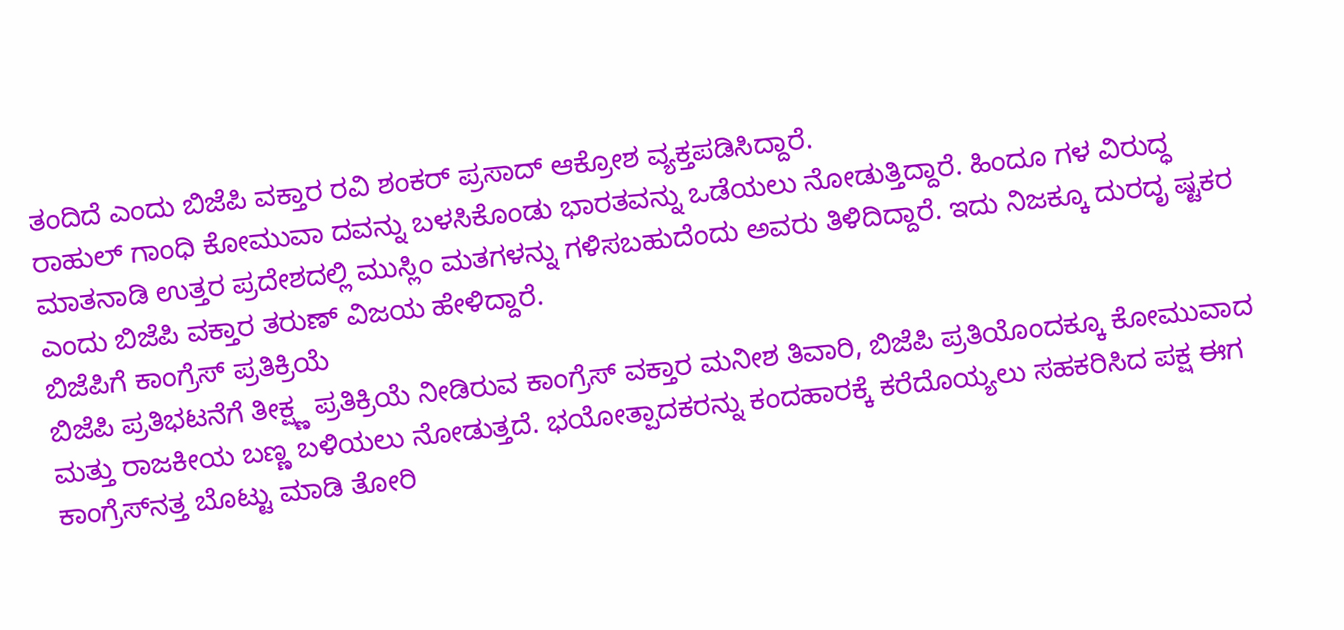ತಂದಿದೆ ಎಂದು ಬಿಜೆಪಿ ವಕ್ತಾರ ರವಿ ಶಂಕರ್ ಪ್ರಸಾದ್ ಆಕ್ರೋಶ ವ್ಯಕ್ತಪಡಿಸಿದ್ದಾರೆ.
ರಾಹುಲ್ ಗಾಂಧಿ ಕೋಮುವಾ ದವನ್ನು ಬಳಸಿಕೊಂಡು ಭಾರತವನ್ನು ಒಡೆಯಲು ನೋಡುತ್ತಿದ್ದಾರೆ. ಹಿಂದೂ ಗಳ ವಿರುದ್ಧ ಮಾತನಾಡಿ ಉತ್ತರ ಪ್ರದೇಶದಲ್ಲಿ ಮುಸ್ಲಿಂ ಮತಗಳನ್ನು ಗಳಿಸಬಹುದೆಂದು ಅವರು ತಿಳಿದಿದ್ದಾರೆ. ಇದು ನಿಜಕ್ಕೂ ದುರದೃ ಷ್ಟಕರ ಎಂದು ಬಿಜೆಪಿ ವಕ್ತಾರ ತರುಣ್ ವಿಜಯ ಹೇಳಿದ್ದಾರೆ.
ಬಿಜೆಪಿಗೆ ಕಾಂಗ್ರೆಸ್ ಪ್ರತಿಕ್ರಿಯೆ
ಬಿಜೆಪಿ ಪ್ರತಿಭಟನೆಗೆ ತೀಕ್ಷ್ಣ ಪ್ರತಿಕ್ರಿಯೆ ನೀಡಿರುವ ಕಾಂಗ್ರೆಸ್ ವಕ್ತಾರ ಮನೀಶ ತಿವಾರಿ, ಬಿಜೆಪಿ ಪ್ರತಿಯೊಂದಕ್ಕೂ ಕೋಮುವಾದ ಮತ್ತು ರಾಜಕೀಯ ಬಣ್ಣ ಬಳಿಯಲು ನೋಡುತ್ತದೆ. ಭಯೋತ್ಪಾದಕರನ್ನು ಕಂದಹಾರಕ್ಕೆ ಕರೆದೊಯ್ಯಲು ಸಹಕರಿಸಿದ ಪಕ್ಷ ಈಗ ಕಾಂಗ್ರೆಸ್‌ನತ್ತ ಬೊಟ್ಟು ಮಾಡಿ ತೋರಿ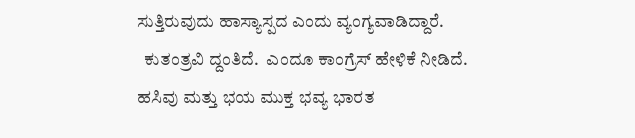ಸುತ್ತಿರುವುದು ಹಾಸ್ಯಾಸ್ಪದ ಎಂದು ವ್ಯಂಗ್ಯವಾಡಿದ್ದಾರೆ.
  ಕುತಂತ್ರವಿ ದ್ದಂತಿದೆ.  ಎಂದೂ ಕಾಂಗ್ರೆಸ್ ಹೇಳಿಕೆ ನೀಡಿದೆ.
ಹಸಿವು ಮತ್ತು ಭಯ ಮುಕ್ತ ಭವ್ಯ ಭಾರತ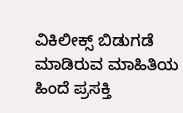ವಿಕಿಲೀಕ್ಸ್ ಬಿಡುಗಡೆ ಮಾಡಿರುವ ಮಾಹಿತಿಯ ಹಿಂದೆ ಪ್ರಸಕ್ತಿ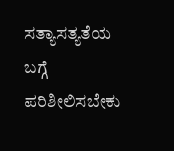ಸತ್ಯಾಸತ್ಯತೆಯ ಬಗ್ಗೆ ಪರಿಶೀಲಿಸಬೇಕು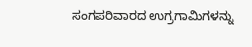ಸಂಗಪರಿವಾರದ ಉಗ್ರಗಾಮಿಗಳನ್ನು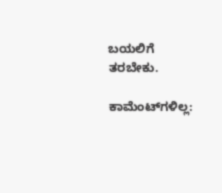ಬಯಲಿಗೆ ತರಬೇಕು.

ಕಾಮೆಂಟ್‌ಗಳಿಲ್ಲ: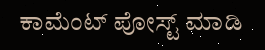ಕಾಮೆಂಟ್‌‌ ಪೋಸ್ಟ್‌ ಮಾಡಿ